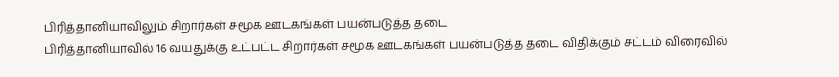பிரித்தானியாவிலும் சிறார்கள் சமூக ஊடகங்கள் பயன்படுத்த தடை
பிரித்தானியாவில் 16 வயதுக்கு உட்பட்ட சிறார்கள் சமூக ஊடகங்கள் பயன்படுத்த தடை விதிக்கும் சட்டம் விரைவில்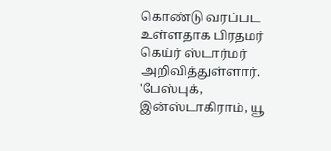கொண்டு வரப்பட உள்ளதாக பிரதமர் கெய்ர் ஸ்டார்மர் அறிவித்துள்ளார்.
'பேஸ்புக், இன்ஸ்டாகிராம், யூ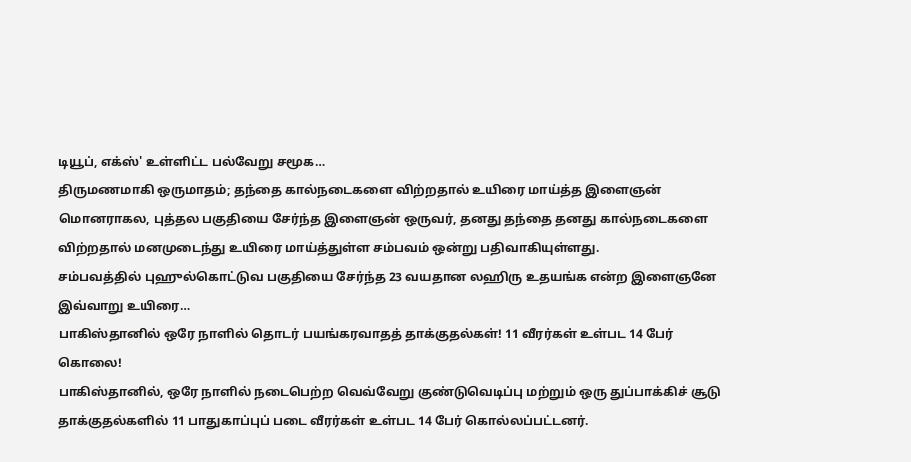டியூப், எக்ஸ்' உள்ளிட்ட பல்வேறு சமூக…
திருமணமாகி ஒருமாதம்; தந்தை கால்நடைகளை விற்றதால் உயிரை மாய்த்த இளைஞன்
மொனராகல, புத்தல பகுதியை சேர்ந்த இளைஞன் ஒருவர், தனது தந்தை தனது கால்நடைகளை விற்றதால் மனமுடைந்து உயிரை மாய்த்துள்ள சம்பவம் ஒன்று பதிவாகியுள்ளது.
சம்பவத்தில் புஹுல்கொட்டுவ பகுதியை சேர்ந்த 23 வயதான லஹிரு உதயங்க என்ற இளைஞனே இவ்வாறு உயிரை…
பாகிஸ்தானில் ஒரே நாளில் தொடர் பயங்கரவாதத் தாக்குதல்கள்! 11 வீரர்கள் உள்பட 14 பேர் கொலை!
பாகிஸ்தானில், ஒரே நாளில் நடைபெற்ற வெவ்வேறு குண்டுவெடிப்பு மற்றும் ஒரு துப்பாக்கிச் சூடு தாக்குதல்களில் 11 பாதுகாப்புப் படை வீரர்கள் உள்பட 14 பேர் கொல்லப்பட்டனர்.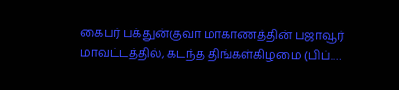கைபர் பக்துன்குவா மாகாணத்தின் பஜாவூர் மாவட்டத்தில், கடந்த திங்கள்கிழமை (பிப்.…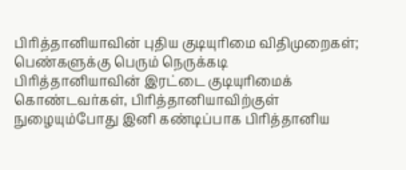பிரித்தானியாவின் புதிய குடியுரிமை விதிமுறைகள்; பெண்களுக்கு பெரும் நெருக்கடி
பிரித்தானியாவின் இரட்டை குடியுரிமைக் கொண்டவர்கள், பிரித்தானியாவிற்குள் நுழையும்போது இனி கண்டிப்பாக பிரித்தானிய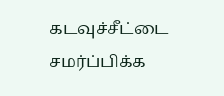கடவுச்சீட்டை சமர்ப்பிக்க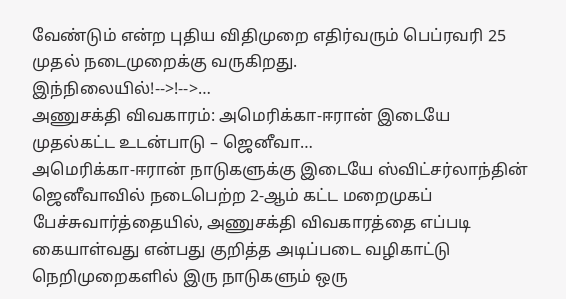வேண்டும் என்ற புதிய விதிமுறை எதிர்வரும் பெப்ரவரி 25 முதல் நடைமுறைக்கு வருகிறது.
இந்நிலையில்!-->!-->…
அணுசக்தி விவகாரம்: அமெரிக்கா-ஈரான் இடையே முதல்கட்ட உடன்பாடு – ஜெனீவா…
அமெரிக்கா-ஈரான் நாடுகளுக்கு இடையே ஸ்விட்சர்லாந்தின் ஜெனீவாவில் நடைபெற்ற 2-ஆம் கட்ட மறைமுகப் பேச்சுவார்த்தையில், அணுசக்தி விவகாரத்தை எப்படி கையாள்வது என்பது குறித்த அடிப்படை வழிகாட்டு நெறிமுறைகளில் இரு நாடுகளும் ஒரு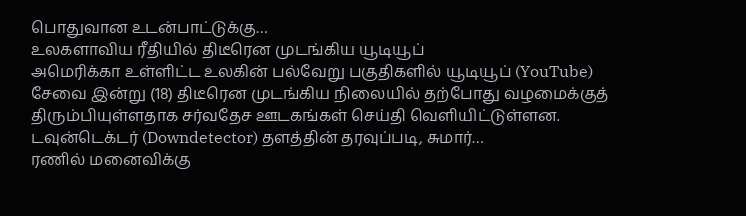பொதுவான உடன்பாட்டுக்கு…
உலகளாவிய ரீதியில் திடீரென முடங்கிய யூடியூப்
அமெரிக்கா உள்ளிட்ட உலகின் பல்வேறு பகுதிகளில் யூடியூப் (YouTube) சேவை இன்று (18) திடீரென முடங்கிய நிலையில் தற்போது வழமைக்குத் திரும்பியுள்ளதாக சர்வதேச ஊடகங்கள் செய்தி வெளியிட்டுள்ளன.
டவுன்டெக்டர் (Downdetector) தளத்தின் தரவுப்படி, சுமார்…
ரணில் மனைவிக்கு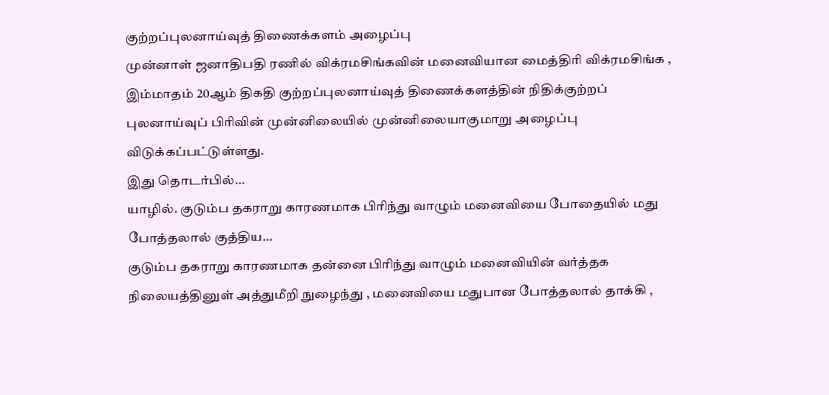குற்றப்புலனாய்வுத் திணைக்களம் அழைப்பு
முன்னாள் ஜனாதிபதி ரணில் விக்ரமசிங்கவின் மனைவியான மைத்திரி விக்ரமசிங்க , இம்மாதம் 20ஆம் திகதி குற்றப்புலனாய்வுத் திணைக்களத்தின் நிதிக்குற்றப் புலனாய்வுப் பிரிவின் முன்னிலையில் முன்னிலையாகுமாறு அழைப்பு விடுக்கப்பட்டுள்ளது.
இது தொடர்பில்…
யாழில். குடும்ப தகராறு காரணமாக பிரிந்து வாழும் மனைவியை போதையில் மது போத்தலால் குத்திய…
குடும்ப தகராறு காரணமாக தன்னை பிரிந்து வாழும் மனைவியின் வர்த்தக நிலையத்தினுள் அத்துமீறி நுழைந்து , மனைவியை மதுபான போத்தலால் தாக்கி ,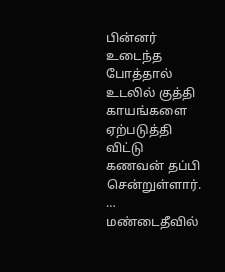பின்னர் உடைந்த போத்தால் உடலில் குத்தி காயங்களை ஏற்படுத்தி விட்டு கணவன் தப்பி சென்றுள்ளார். …
மண்டைதீவில்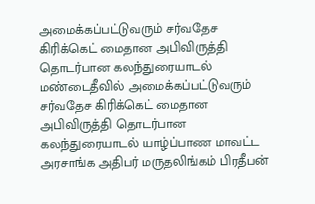அமைக்கப்பட்டுவரும் சர்வதேச கிரிக்கெட் மைதான அபிவிருத்தி தொடர்பான கலந்துரையாடல்
மண்டைதீவில் அமைக்கப்பட்டுவரும் சர்வதேச கிரிக்கெட் மைதான அபிவிருத்தி தொடர்பான கலந்துரையாடல் யாழ்ப்பாண மாவட்ட அரசாங்க அதிபர் மருதலிங்கம் பிரதீபன்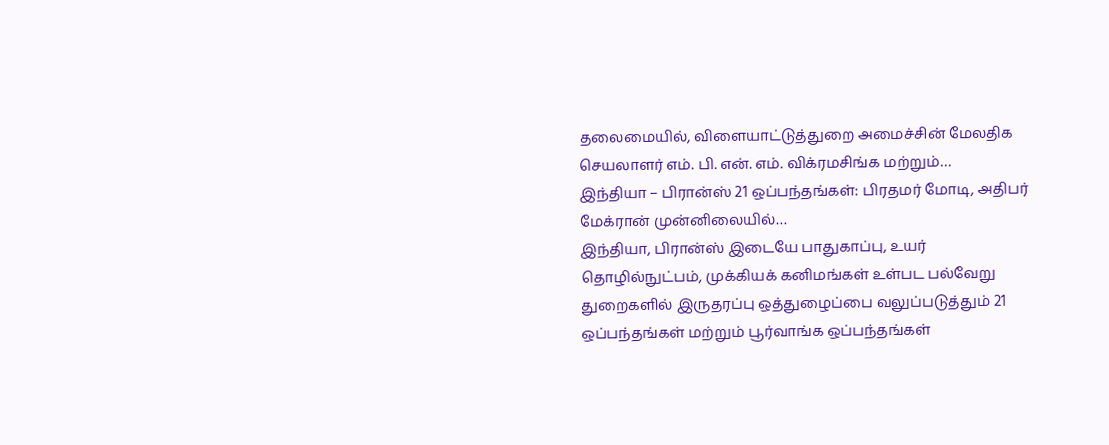தலைமையில், விளையாட்டுத்துறை அமைச்சின் மேலதிக செயலாளர் எம். பி. என். எம். விக்ரமசிங்க மற்றும்…
இந்தியா – பிரான்ஸ் 21 ஒப்பந்தங்கள்: பிரதமர் மோடி, அதிபர் மேக்ரான் முன்னிலையில்…
இந்தியா, பிரான்ஸ் இடையே பாதுகாப்பு, உயர் தொழில்நுட்பம், முக்கியக் கனிமங்கள் உள்பட பல்வேறு துறைகளில் இருதரப்பு ஒத்துழைப்பை வலுப்படுத்தும் 21 ஒப்பந்தங்கள் மற்றும் பூர்வாங்க ஒப்பந்தங்கள்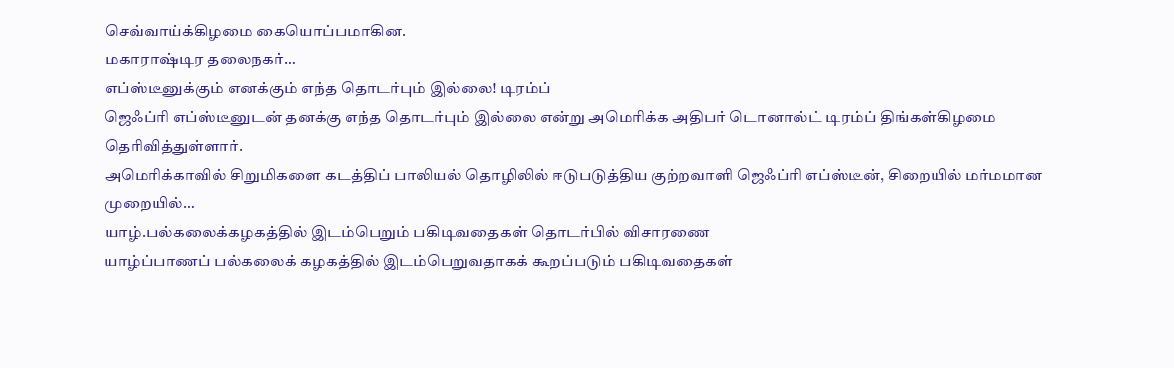செவ்வாய்க்கிழமை கையொப்பமாகின.
மகாராஷ்டிர தலைநகர்…
எப்ஸ்டீனுக்கும் எனக்கும் எந்த தொடர்பும் இல்லை! டிரம்ப்
ஜெஃப்ரி எப்ஸ்டீனுடன் தனக்கு எந்த தொடர்பும் இல்லை என்று அமெரிக்க அதிபர் டொனால்ட் டிரம்ப் திங்கள்கிழமை தெரிவித்துள்ளார்.
அமெரிக்காவில் சிறுமிகளை கடத்திப் பாலியல் தொழிலில் ஈடுபடுத்திய குற்றவாளி ஜெஃப்ரி எப்ஸ்டீன், சிறையில் மர்மமான முறையில்…
யாழ்.பல்கலைக்கழகத்தில் இடம்பெறும் பகிடிவதைகள் தொடர்பில் விசாரணை
யாழ்ப்பாணப் பல்கலைக் கழகத்தில் இடம்பெறுவதாகக் கூறப்படும் பகிடிவதைகள்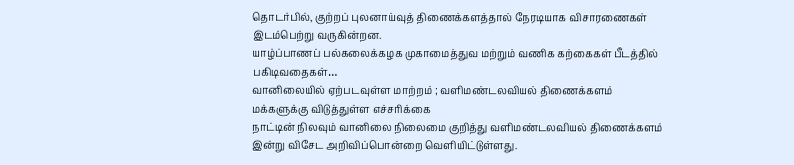தொடர்பில், குற்றப் புலனாய்வுத் திணைக்களத்தால் நேரடியாக விசாரணைகள் இடம்பெற்று வருகின்றன.
யாழ்ப்பாணப் பல்கலைக்கழக முகாமைத்துவ மற்றும் வணிக கற்கைகள் பீடத்தில் பகிடிவதைகள்…
வானிலையில் ஏற்படவுள்ள மாற்றம் ; வளிமண்டலவியல் திணைக்களம் மக்களுக்கு விடுத்துள்ள எச்சரிக்கை
நாட்டின் நிலவும் வானிலை நிலைமை குறித்து வளிமண்டலவியல் திணைக்களம் இன்று விசேட அறிவிப்பொன்றை வெளியிட்டுள்ளது.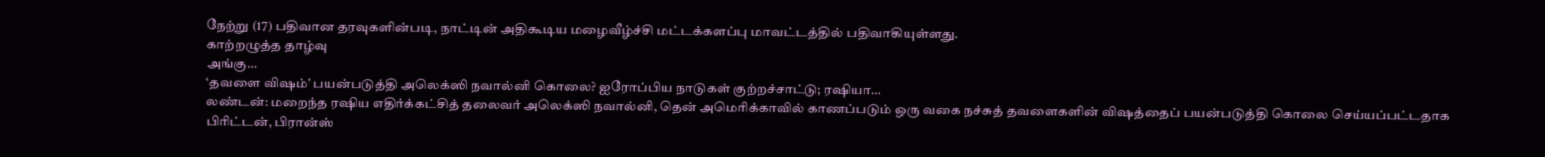நேற்று (17) பதிவான தரவுகளின்படி, நாட்டின் அதிகூடிய மழைவீழ்ச்சி மட்டக்களப்பு மாவட்டத்தில் பதிவாகியுள்ளது.
காற்றழுத்த தாழ்வு
அங்கு…
‘தவளை விஷம்’ பயன்படுத்தி அலெக்ஸி நவால்னி கொலை? ஐரோப்பிய நாடுகள் குற்றச்சாட்டு; ரஷியா…
லண்டன்: மறைந்த ரஷிய எதிர்க்கட்சித் தலைவர் அலெக்ஸி நவால்னி, தென் அமெரிக்காவில் காணப்படும் ஒரு வகை நச்சுத் தவளைகளின் விஷத்தைப் பயன்படுத்தி கொலை செய்யப்பட்டதாக பிரிட்டன், பிரான்ஸ்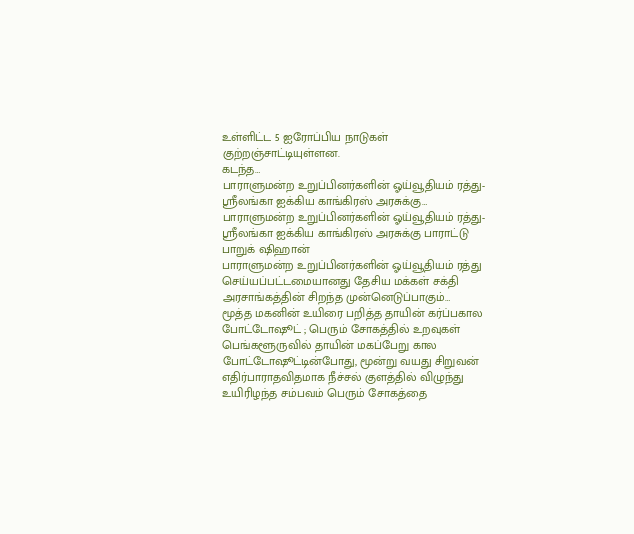உள்ளிட்ட 5 ஐரோப்பிய நாடுகள் குற்றஞ்சாட்டியுள்ளன.
கடந்த…
பாராளுமன்ற உறுப்பினர்களின் ஓய்வூதியம் ரத்து-ஸ்ரீலங்கா ஐக்கிய காங்கிரஸ் அரசுக்கு…
பாராளுமன்ற உறுப்பினர்களின் ஓய்வூதியம் ரத்து-ஸ்ரீலங்கா ஐக்கிய காங்கிரஸ் அரசுக்கு பாராட்டு
பாறுக் ஷிஹான்
பாராளுமன்ற உறுப்பினர்களின் ஓய்வூதியம் ரத்து செய்யப்பட்டமையானது தேசிய மக்கள் சக்தி அரசாங்கத்தின் சிறந்த முன்னெடுப்பாகும்…
மூத்த மகனின் உயிரை பறித்த தாயின் கர்ப்பகால போட்டோஷூட் ; பெரும் சோகத்தில் உறவுகள்
பெங்களூருவில் தாயின் மகப்பேறு கால போட்டோஷூட்டின்போது, மூன்று வயது சிறுவன் எதிர்பாராதவிதமாக நீச்சல் குளத்தில் விழுந்து உயிரிழந்த சம்பவம் பெரும் சோகத்தை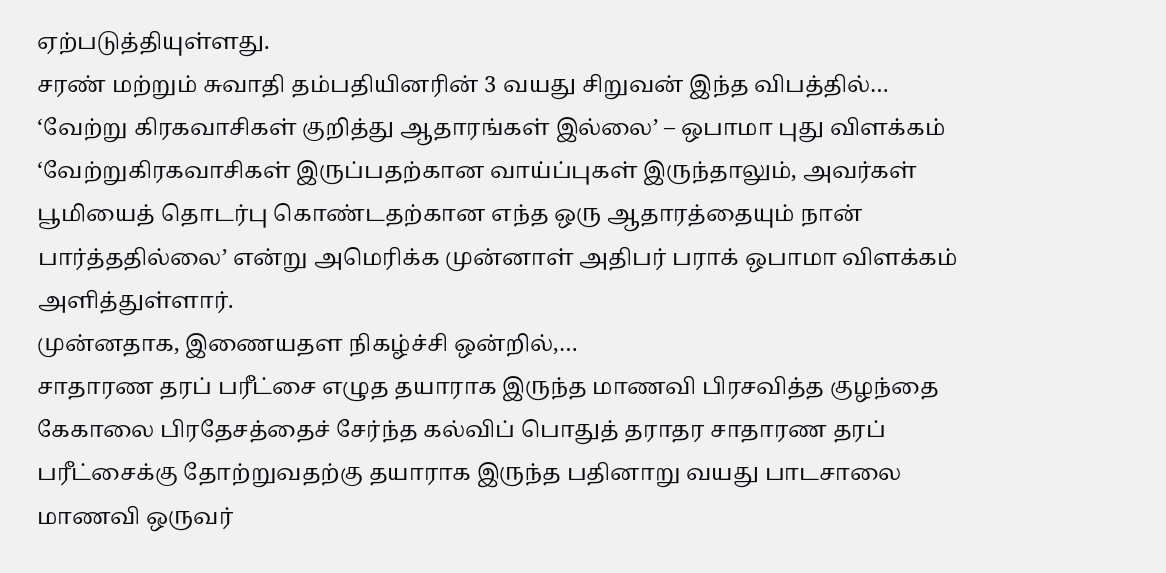ஏற்படுத்தியுள்ளது.
சரண் மற்றும் சுவாதி தம்பதியினரின் 3 வயது சிறுவன் இந்த விபத்தில்…
‘வேற்று கிரகவாசிகள் குறித்து ஆதாரங்கள் இல்லை’ – ஒபாமா புது விளக்கம்
‘வேற்றுகிரகவாசிகள் இருப்பதற்கான வாய்ப்புகள் இருந்தாலும், அவர்கள் பூமியைத் தொடர்பு கொண்டதற்கான எந்த ஒரு ஆதாரத்தையும் நான் பார்த்ததில்லை’ என்று அமெரிக்க முன்னாள் அதிபர் பராக் ஒபாமா விளக்கம் அளித்துள்ளார்.
முன்னதாக, இணையதள நிகழ்ச்சி ஒன்றில்,…
சாதாரண தரப் பரீட்சை எழுத தயாராக இருந்த மாணவி பிரசவித்த குழந்தை
கேகாலை பிரதேசத்தைச் சேர்ந்த கல்விப் பொதுத் தராதர சாதாரண தரப் பரீட்சைக்கு தோற்றுவதற்கு தயாராக இருந்த பதினாறு வயது பாடசாலை மாணவி ஒருவர்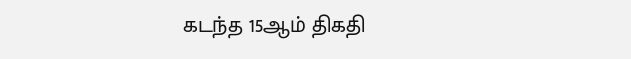கடந்த 15ஆம் திகதி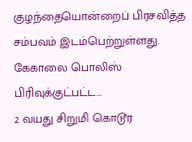குழந்தையொன்றைப் பிரசவித்த சம்பவம் இடம்பெற்றுள்ளது.
கேகாலை பொலிஸ் பிரிவுக்குட்பட்ட…
2 வயது சிறுமி கொடூர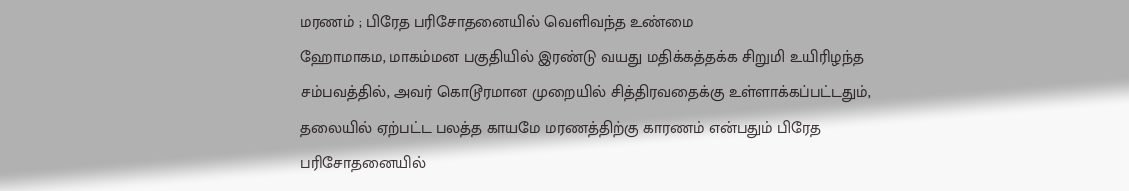மரணம் ; பிரேத பரிசோதனையில் வெளிவந்த உண்மை
ஹோமாகம, மாகம்மன பகுதியில் இரண்டு வயது மதிக்கத்தக்க சிறுமி உயிரிழந்த சம்பவத்தில், அவர் கொடூரமான முறையில் சித்திரவதைக்கு உள்ளாக்கப்பட்டதும், தலையில் ஏற்பட்ட பலத்த காயமே மரணத்திற்கு காரணம் என்பதும் பிரேத பரிசோதனையில்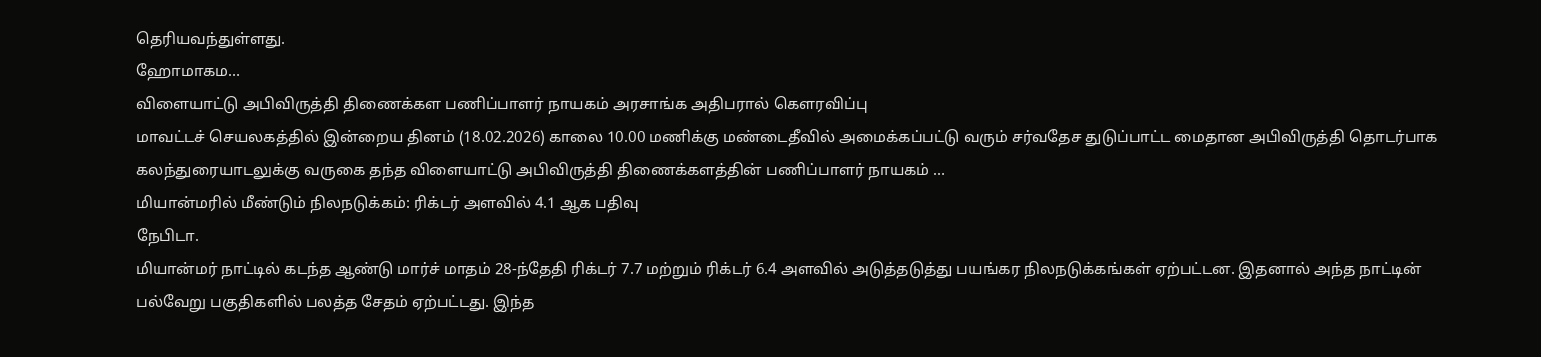தெரியவந்துள்ளது.
ஹோமாகம…
விளையாட்டு அபிவிருத்தி திணைக்கள பணிப்பாளர் நாயகம் அரசாங்க அதிபரால் கெளரவிப்பு
மாவட்டச் செயலகத்தில் இன்றைய தினம் (18.02.2026) காலை 10.00 மணிக்கு மண்டைதீவில் அமைக்கப்பட்டு வரும் சர்வதேச துடுப்பாட்ட மைதான அபிவிருத்தி தொடர்பாக கலந்துரையாடலுக்கு வருகை தந்த விளையாட்டு அபிவிருத்தி திணைக்களத்தின் பணிப்பாளர் நாயகம் …
மியான்மரில் மீண்டும் நிலநடுக்கம்: ரிக்டர் அளவில் 4.1 ஆக பதிவு
நேபிடா.
மியான்மர் நாட்டில் கடந்த ஆண்டு மார்ச் மாதம் 28-ந்தேதி ரிக்டர் 7.7 மற்றும் ரிக்டர் 6.4 அளவில் அடுத்தடுத்து பயங்கர நிலநடுக்கங்கள் ஏற்பட்டன. இதனால் அந்த நாட்டின் பல்வேறு பகுதிகளில் பலத்த சேதம் ஏற்பட்டது. இந்த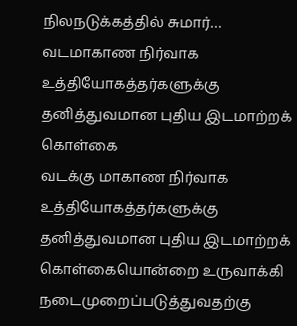நிலநடுக்கத்தில் சுமார்…
வடமாகாண நிர்வாக உத்தியோகத்தர்களுக்கு தனித்துவமான புதிய இடமாற்றக் கொள்கை
வடக்கு மாகாண நிர்வாக உத்தியோகத்தர்களுக்கு தனித்துவமான புதிய இடமாற்றக் கொள்கையொன்றை உருவாக்கி நடைமுறைப்படுத்துவதற்கு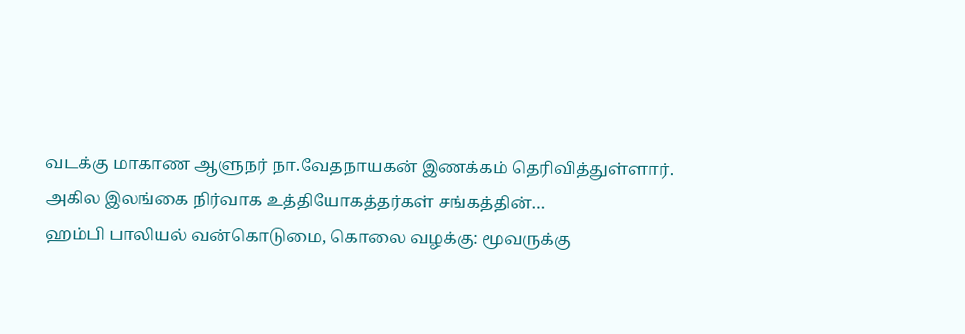வடக்கு மாகாண ஆளுநர் நா.வேதநாயகன் இணக்கம் தெரிவித்துள்ளார்.
அகில இலங்கை நிர்வாக உத்தியோகத்தர்கள் சங்கத்தின்…
ஹம்பி பாலியல் வன்கொடுமை, கொலை வழக்கு: மூவருக்கு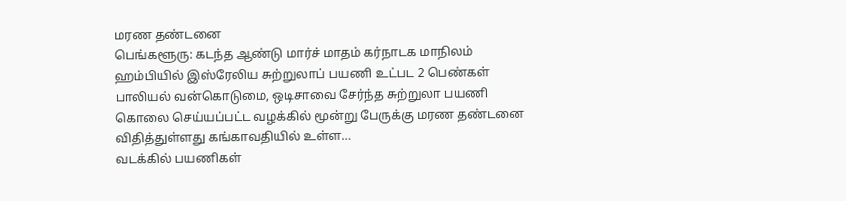மரண தண்டனை
பெங்களூரு: கடந்த ஆண்டு மார்ச் மாதம் கர்நாடக மாநிலம் ஹம்பியில் இஸ்ரேலிய சுற்றுலாப் பயணி உட்பட 2 பெண்கள் பாலியல் வன்கொடுமை, ஒடிசாவை சேர்ந்த சுற்றுலா பயணி கொலை செய்யப்பட்ட வழக்கில் மூன்று பேருக்கு மரண தண்டனை விதித்துள்ளது கங்காவதியில் உள்ள…
வடக்கில் பயணிகள்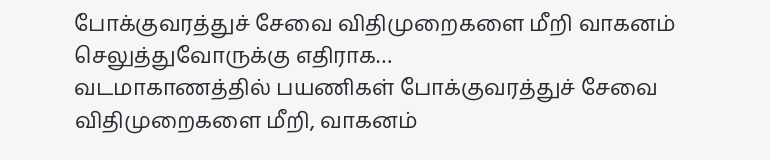போக்குவரத்துச் சேவை விதிமுறைகளை மீறி வாகனம் செலுத்துவோருக்கு எதிராக…
வடமாகாணத்தில் பயணிகள் போக்குவரத்துச் சேவை விதிமுறைகளை மீறி, வாகனம்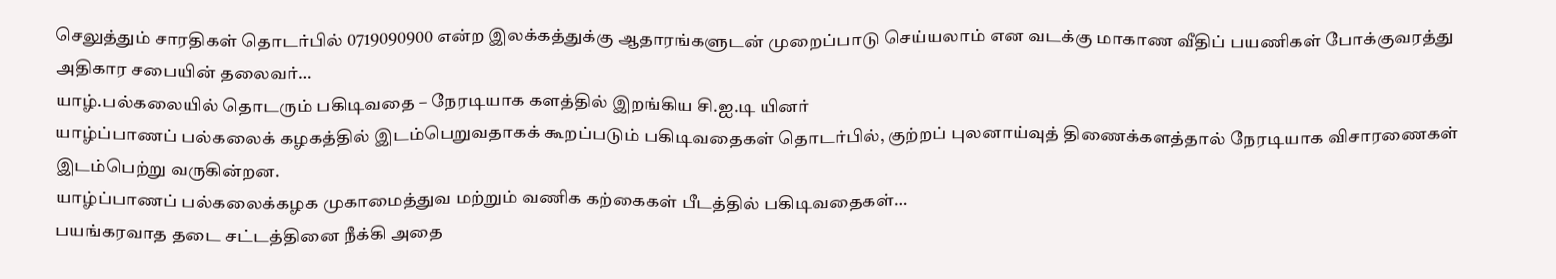செலுத்தும் சாரதிகள் தொடர்பில் 0719090900 என்ற இலக்கத்துக்கு ஆதாரங்களுடன் முறைப்பாடு செய்யலாம் என வடக்கு மாகாண வீதிப் பயணிகள் போக்குவரத்து அதிகார சபையின் தலைவர்…
யாழ்.பல்கலையில் தொடரும் பகிடிவதை – நேரடியாக களத்தில் இறங்கிய சி.ஐ.டி யினர்
யாழ்ப்பாணப் பல்கலைக் கழகத்தில் இடம்பெறுவதாகக் கூறப்படும் பகிடிவதைகள் தொடர்பில், குற்றப் புலனாய்வுத் திணைக்களத்தால் நேரடியாக விசாரணைகள் இடம்பெற்று வருகின்றன.
யாழ்ப்பாணப் பல்கலைக்கழக முகாமைத்துவ மற்றும் வணிக கற்கைகள் பீடத்தில் பகிடிவதைகள்…
பயங்கரவாத தடை சட்டத்தினை நீக்கி அதை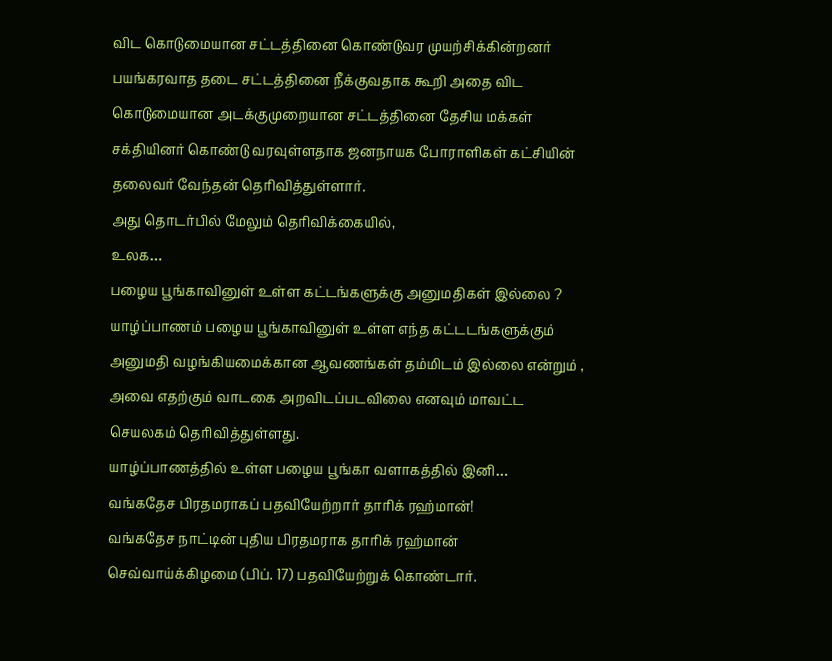விட கொடுமையான சட்டத்தினை கொண்டுவர முயற்சிக்கின்றனர்
பயங்கரவாத தடை சட்டத்தினை நீக்குவதாக கூறி அதை விட கொடுமையான அடக்குமுறையான சட்டத்தினை தேசிய மக்கள் சக்தியினர் கொண்டு வரவுள்ளதாக ஜனநாயக போராளிகள் கட்சியின் தலைவர் வேந்தன் தெரிவித்துள்ளார்.
அது தொடர்பில் மேலும் தெரிவிக்கையில்,
உலக…
பழைய பூங்காவினுள் உள்ள கட்டங்களுக்கு அனுமதிகள் இல்லை ?
யாழ்ப்பாணம் பழைய பூங்காவினுள் உள்ள எந்த கட்டடங்களுக்கும் அனுமதி வழங்கியமைக்கான ஆவணங்கள் தம்மிடம் இல்லை என்றும் , அவை எதற்கும் வாடகை அறவிடப்படவிலை எனவும் மாவட்ட செயலகம் தெரிவித்துள்ளது.
யாழ்ப்பாணத்தில் உள்ள பழைய பூங்கா வளாகத்தில் இனி…
வங்கதேச பிரதமராகப் பதவியேற்றார் தாரிக் ரஹ்மான்!
வங்கதேச நாட்டின் புதிய பிரதமராக தாரிக் ரஹ்மான் செவ்வாய்க்கிழமை (பிப். 17) பதவியேற்றுக் கொண்டார்.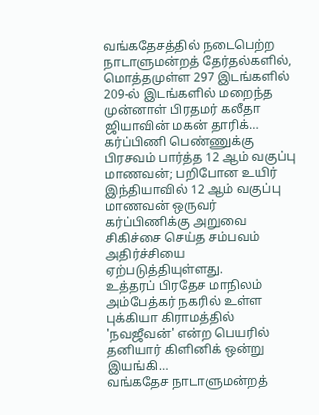வங்கதேசத்தில் நடைபெற்ற நாடாளுமன்றத் தேர்தல்களில், மொத்தமுள்ள 297 இடங்களில் 209-ல் இடங்களில் மறைந்த முன்னாள் பிரதமர் கலீதா ஜியாவின் மகன் தாரிக்…
கர்ப்பிணி பெண்ணுக்கு பிரசவம் பார்த்த 12 ஆம் வகுப்பு மாணவன்; பறிபோன உயிர்
இந்தியாவில் 12 ஆம் வகுப்பு மாணவன் ஒருவர் கர்ப்பிணிக்கு அறுவை சிகிச்சை செய்த சம்பவம் அதிர்ச்சியை ஏற்படுத்தியுள்ளது.
உத்தரப் பிரதேச மாநிலம் அம்பேத்கர் நகரில் உள்ள புக்கியா கிராமத்தில் 'நவஜீவன்' என்ற பெயரில் தனியார் கிளினிக் ஒன்று இயங்கி…
வங்கதேச நாடாளுமன்றத்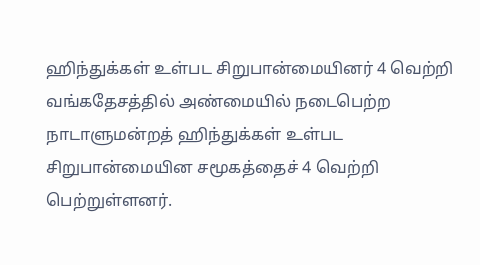ஹிந்துக்கள் உள்பட சிறுபான்மையினர் 4 வெற்றி
வங்கதேசத்தில் அண்மையில் நடைபெற்ற நாடாளுமன்றத் ஹிந்துக்கள் உள்பட சிறுபான்மையின சமூகத்தைச் 4 வெற்றி பெற்றுள்ளனர்.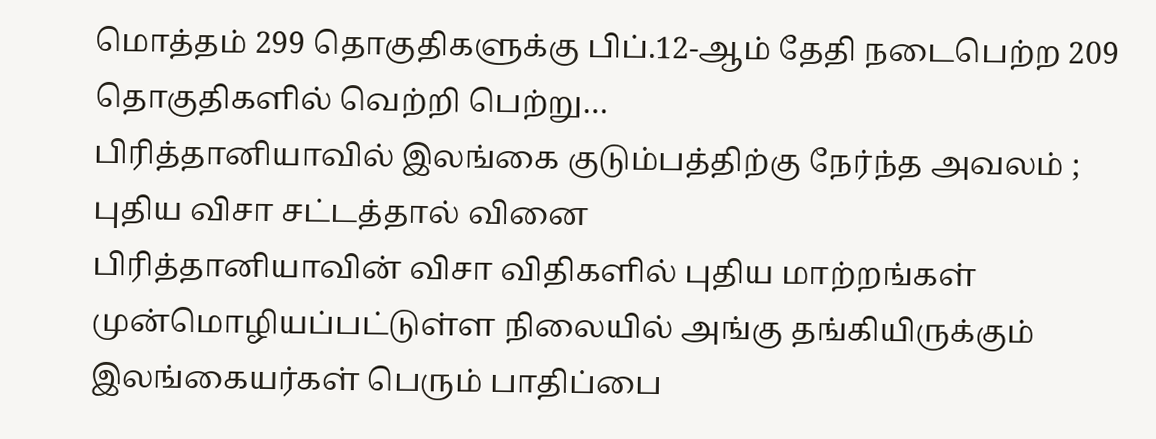மொத்தம் 299 தொகுதிகளுக்கு பிப்.12-ஆம் தேதி நடைபெற்ற 209 தொகுதிகளில் வெற்றி பெற்று…
பிரித்தானியாவில் இலங்கை குடும்பத்திற்கு நேர்ந்த அவலம் ; புதிய விசா சட்டத்தால் வினை
பிரித்தானியாவின் விசா விதிகளில் புதிய மாற்றங்கள் முன்மொழியப்பட்டுள்ள நிலையில் அங்கு தங்கியிருக்கும் இலங்கையர்கள் பெரும் பாதிப்பை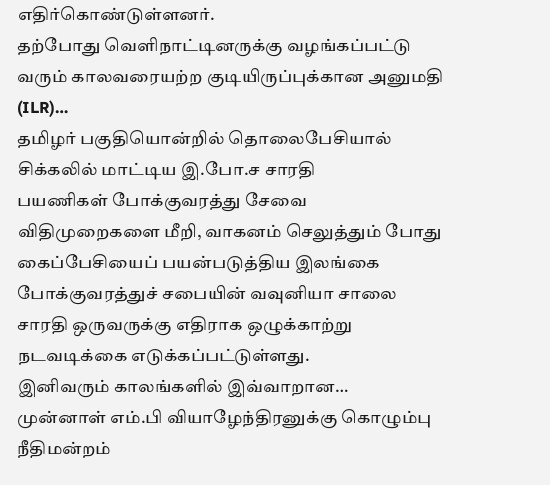எதிர்கொண்டுள்ளனர்.
தற்போது வெளிநாட்டினருக்கு வழங்கப்பட்டு வரும் காலவரையற்ற குடியிருப்புக்கான அனுமதி (ILR)…
தமிழர் பகுதியொன்றில் தொலைபேசியால் சிக்கலில் மாட்டிய இ.போ.ச சாரதி
பயணிகள் போக்குவரத்து சேவை விதிமுறைகளை மீறி, வாகனம் செலுத்தும் போது கைப்பேசியைப் பயன்படுத்திய இலங்கை போக்குவரத்துச் சபையின் வவுனியா சாலை சாரதி ஒருவருக்கு எதிராக ஒழுக்காற்று நடவடிக்கை எடுக்கப்பட்டுள்ளது.
இனிவரும் காலங்களில் இவ்வாறான…
முன்னாள் எம்.பி வியாழேந்திரனுக்கு கொழும்பு நீதிமன்றம்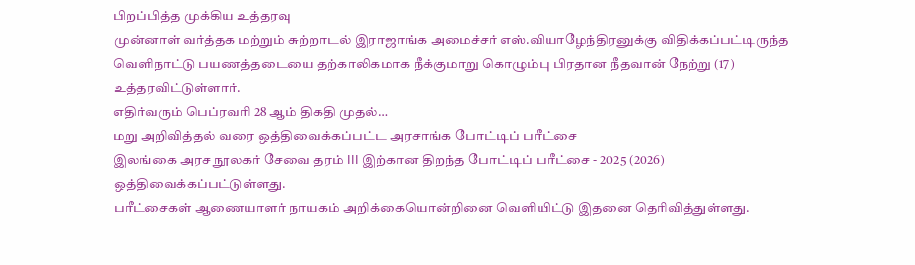பிறப்பித்த முக்கிய உத்தரவு
முன்னாள் வர்த்தக மற்றும் சுற்றாடல் இராஜாங்க அமைச்சர் எஸ்.வியாழேந்திரனுக்கு விதிக்கப்பட்டிருந்த வெளிநாட்டு பயணத்தடையை தற்காலிகமாக நீக்குமாறு கொழும்பு பிரதான நீதவான் நேற்று (17) உத்தரவிட்டுள்ளார்.
எதிர்வரும் பெப்ரவரி 28 ஆம் திகதி முதல்…
மறு அறிவித்தல் வரை ஒத்திவைக்கப்பட்ட அரசாங்க போட்டிப் பரீட்சை
இலங்கை அரச நூலகர் சேவை தரம் III இற்கான திறந்த போட்டிப் பரீட்சை - 2025 (2026) ஒத்திவைக்கப்பட்டுள்ளது.
பரீட்சைகள் ஆணையாளர் நாயகம் அறிக்கையொன்றினை வெளியிட்டு இதனை தெரிவித்துள்ளது.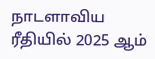நாடளாவிய ரீதியில் 2025 ஆம்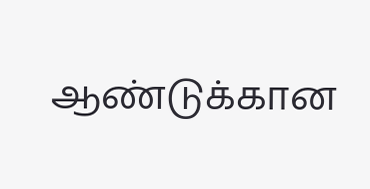ஆண்டுக்கான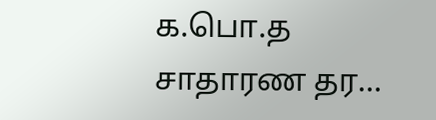க.பொ.த சாதாரண தர…